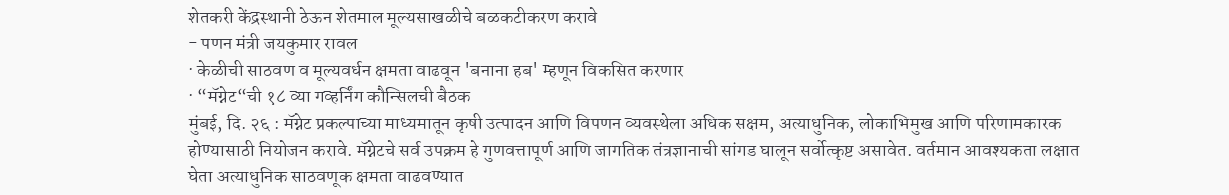शेतकरी केंद्रस्थानी ठेऊन शेतमाल मूल्यसाखळीचे बळकटीकरण करावे
- पणन मंत्री जयकुमार रावल
· केळीची साठवण व मूल्यवर्धन क्षमता वाढवून 'बनाना हब' म्हणून विकसित करणार
· “मॅग्नेट“ची १८ व्या गव्हर्निंग कौन्सिलची बैठक
मुंबई, दि. २६ : मॅग्नेट प्रकल्पाच्या माध्यमातून कृषी उत्पादन आणि विपणन व्यवस्थेला अधिक सक्षम, अत्याधुनिक, लोकाभिमुख आणि परिणामकारक होण्यासाठी नियोजन करावे. मॅग्नेटचे सर्व उपक्रम हे गुणवत्तापूर्ण आणि जागतिक तंत्रज्ञानाची सांगड घालून सर्वोत्कृष्ट असावेत. वर्तमान आवश्यकता लक्षात घेता अत्याधुनिक साठवणूक क्षमता वाढवण्यात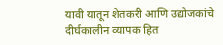यावी यातून शेतकरी आणि उद्योजकांचे दीर्घकालीन व्यापक हित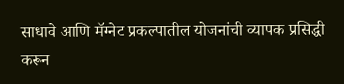साधावे आणि मॅग्नेट प्रकल्पातील योजनांची व्यापक प्रसिद्धी करून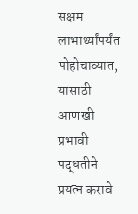सक्षम लाभार्थ्यांपर्यंत पोहोचाव्यात, यासाठी आणखी प्रभावी पद्धतीने प्रयत्न करावे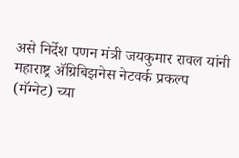असे निर्देश पणन मंत्री जयकुमार रावल यांनी महाराष्ट्र ॲग्रिबिझनेस नेटवर्क प्रकल्प (मॅग्नेट) च्या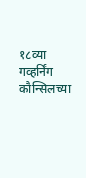१८व्या गव्हर्निंग कौन्सिलच्या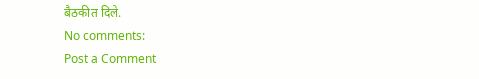बैठकीत दिले.
No comments:
Post a Comment